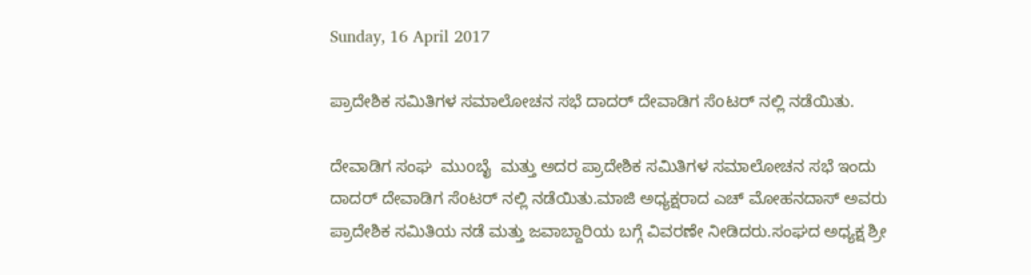Sunday, 16 April 2017

ಪ್ರಾದೇಶಿಕ ಸಮಿತಿಗಳ ಸಮಾಲೋಚನ ಸಭೆ ದಾದರ್ ದೇವಾಡಿಗ ಸೆoಟರ್ ನಲ್ಲಿ ನಡೆಯಿತು.

ದೇವಾಡಿಗ ಸಂಘ  ಮುoಬೈ  ಮತ್ತು ಅದರ ಪ್ರಾದೇಶಿಕ ಸಮಿತಿಗಳ ಸಮಾಲೋಚನ ಸಭೆ ಇಂದು ದಾದರ್ ದೇವಾಡಿಗ ಸೆoಟರ್ ನಲ್ಲಿ ನಡೆಯಿತು.ಮಾಜಿ ಅಧ್ಯಕ್ಷರಾದ ಎಚ್ ಮೋಹನದಾಸ್ ಅವರು ಪ್ರಾದೇಶಿಕ ಸಮಿತಿಯ ನಡೆ ಮತ್ತು ಜವಾಬ್ದಾರಿಯ ಬಗ್ಗೆ ವಿವರಣೇ ನೀಡಿದರು.ಸಂಘದ ಅಧ್ಯಕ್ಷ ಶ್ರೀ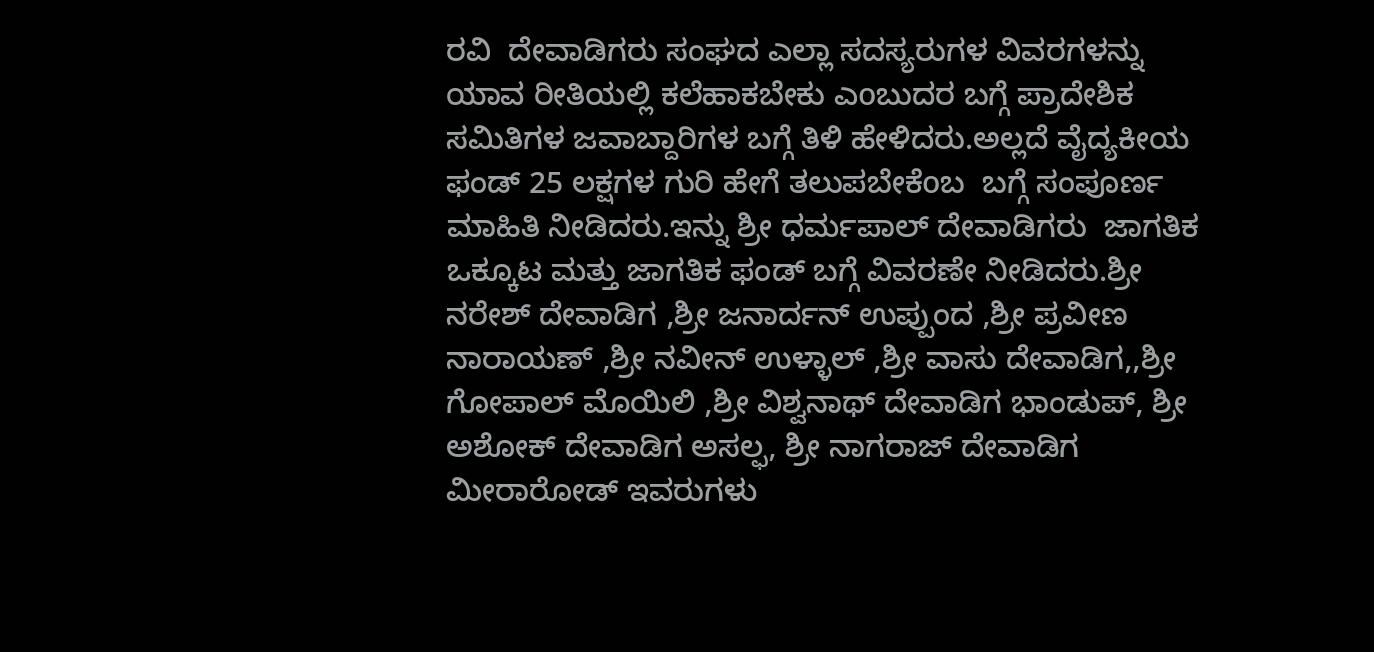ರವಿ  ದೇವಾಡಿಗರು ಸಂಘದ ಎಲ್ಲಾ ಸದಸ್ಯರುಗಳ ವಿವರಗಳನ್ನು ಯಾವ ರೀತಿಯಲ್ಲಿ ಕಲೆಹಾಕಬೇಕು ಎoಬುದರ ಬಗ್ಗೆ ಪ್ರಾದೇಶಿಕ ಸಮಿತಿಗಳ ಜವಾಬ್ದಾರಿಗಳ ಬಗ್ಗೆ ತಿಳಿ ಹೇಳಿದರು.ಅಲ್ಲದೆ ವೈದ್ಯಕೀಯ ಫಂಡ್ 25 ಲಕ್ಷಗಳ ಗುರಿ ಹೇಗೆ ತಲುಪಬೇಕೆoಬ  ಬಗ್ಗೆ ಸಂಪೂರ್ಣ ಮಾಹಿತಿ ನೀಡಿದರು.ಇನ್ನು ಶ್ರೀ ಧರ್ಮಪಾಲ್ ದೇವಾಡಿಗರು  ಜಾಗತಿಕ ಒಕ್ಕೂಟ ಮತ್ತು ಜಾಗತಿಕ ಫಂಡ್ ಬಗ್ಗೆ ವಿವರಣೇ ನೀಡಿದರು.ಶ್ರೀ ನರೇಶ್ ದೇವಾಡಿಗ ,ಶ್ರೀ ಜನಾರ್ದನ್ ಉಪ್ಪುಂದ ,ಶ್ರೀ ಪ್ರವೀಣ ನಾರಾಯಣ್ ,ಶ್ರೀ ನವೀನ್ ಉಳ್ಳಾಲ್ ,ಶ್ರೀ ವಾಸು ದೇವಾಡಿಗ,,ಶ್ರೀ ಗೋಪಾಲ್ ಮೊಯಿಲಿ ,ಶ್ರೀ ವಿಶ್ವನಾಥ್ ದೇವಾಡಿಗ ಭಾಂಡುಪ್, ಶ್ರೀ ಅಶೋಕ್ ದೇವಾಡಿಗ ಅಸಲ್ಫ, ಶ್ರೀ ನಾಗರಾಜ್ ದೇವಾಡಿಗ ಮೀರಾರೋಡ್ ಇವರುಗಳು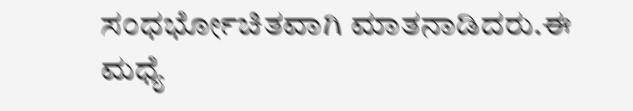ಸಂಧರ್ಭೋಚಿತವಾಗಿ ಮಾತನಾಡಿದರು.ಈ ಮಧ್ಯೆ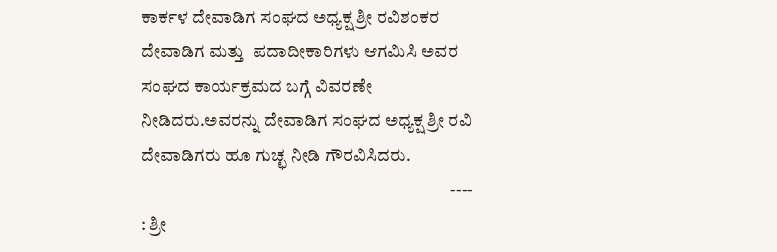ಕಾರ್ಕಳ ದೇವಾಡಿಗ ಸಂಘದ ಅಧ್ಯಕ್ಷ ಶ್ರೀ ರವಿಶಂಕರ ದೇವಾಡಿಗ ಮತ್ತು  ಪದಾದೀಕಾರಿಗಳು ಆಗಮಿಸಿ ಅವರ ಸಂಘದ ಕಾರ್ಯಕ್ರಮದ ಬಗ್ಗೆ ವಿವರಣೇ ನೀಡಿದರು.ಅವರನ್ನು ದೇವಾಡಿಗ ಸಂಘದ ಅಧ್ಯಕ್ಷ ಶ್ರೀ ರವಿ ದೇವಾಡಿಗರು ಹೂ ಗುಚ್ಛ ನೀಡಿ ಗೌರವಿಸಿದರು.
                                                                                        ---- : ಶ್ರೀ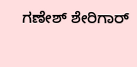ಗಣೇಶ್ ಶೇರಿಗಾರ್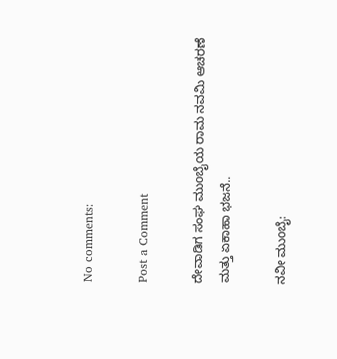No comments:

Post a Comment

ದೇವಾಡಿಗ ಸಂಘ ಮುoಬೈಯ ರಾಮ ನವಮಿ ಆಚರಣೆ ಮತ್ತು ಏಕಾಹಾ ಭಜನೆ..

ನವೀ ಮುoಬೈ: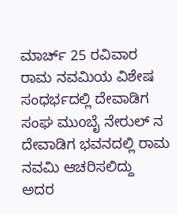ಮಾರ್ಚ್ 25 ರವಿವಾರ ರಾಮ ನವಮಿಯ ವಿಶೇಷ ಸಂಧರ್ಭದಲ್ಲಿ ದೇವಾಡಿಗ ಸಂಘ ಮುoಬೈ ನೇರುಲ್ ನ ದೇವಾಡಿಗ ಭವನದಲ್ಲಿ ರಾಮ ನವಮಿ ಆಚರಿಸಲಿದ್ದು  ಅದರ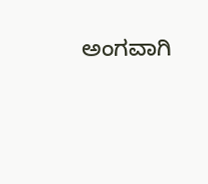ಅಂಗವಾಗಿ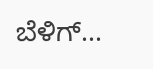ಬೆಳಿಗ್...